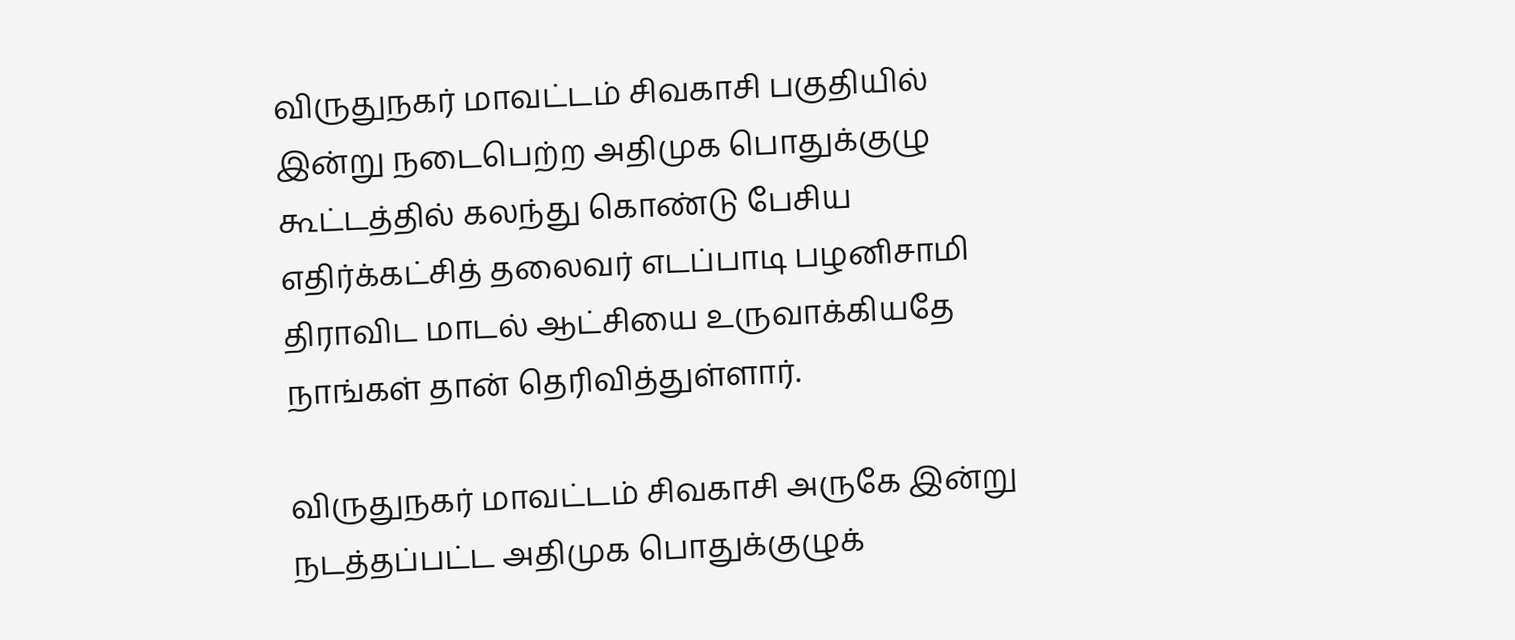விருதுநகர் மாவட்டம் சிவகாசி பகுதியில் இன்று நடைபெற்ற அதிமுக பொதுக்குழு கூட்டத்தில் கலந்து கொண்டு பேசிய எதிர்க்கட்சித் தலைவர் எடப்பாடி பழனிசாமி திராவிட மாடல் ஆட்சியை உருவாக்கியதே நாங்கள் தான் தெரிவித்துள்ளார்.

விருதுநகர் மாவட்டம் சிவகாசி அருகே இன்று நடத்தப்பட்ட அதிமுக பொதுக்குழுக்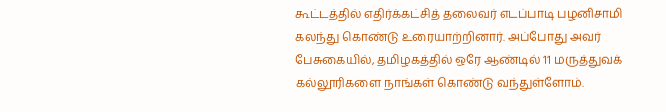கூட்டத்தில் எதிர்க்கட்சித் தலைவர் எடப்பாடி பழனிசாமி கலந்து கொண்டு உரையாற்றினார். அப்போது அவர் பேசுகையில், தமிழகத்தில் ஒரே ஆண்டில் 11 மருத்துவக் கல்லூரிகளை நாங்கள் கொண்டு வந்துள்ளோம்.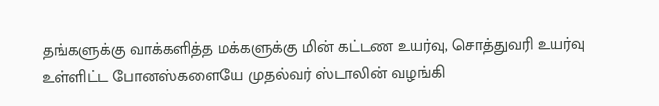தங்களுக்கு வாக்களித்த மக்களுக்கு மின் கட்டண உயர்வு, சொத்துவரி உயர்வு உள்ளிட்ட போனஸ்களையே முதல்வர் ஸ்டாலின் வழங்கி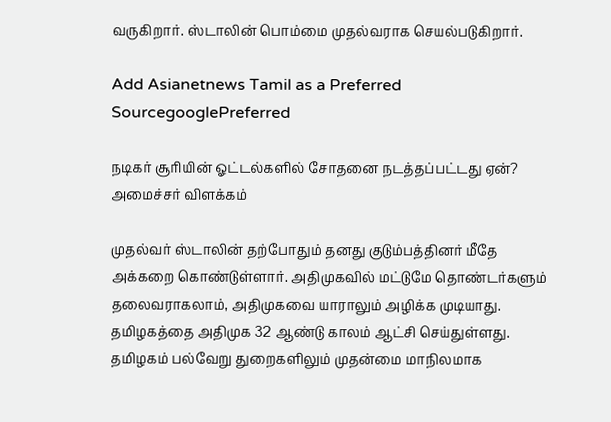வருகிறார். ஸ்டாலின் பொம்மை முதல்வராக செயல்படுகிறார்.

Add Asianetnews Tamil as a Preferred SourcegooglePreferred

நடிகர் சூரியின் ஓட்டல்களில் சோதனை நடத்தப்பட்டது ஏன்? அமைச்சர் விளக்கம்

முதல்வர் ஸ்டாலின் தற்போதும் தனது குடும்பத்தினர் மீதே அக்கறை கொண்டுள்ளார். அதிமுகவில் மட்டுமே தொண்டர்களும் தலைவராகலாம், அதிமுகவை யாராலும் அழிக்க முடியாது. தமிழகத்தை அதிமுக 32 ஆண்டு காலம் ஆட்சி செய்துள்ளது. தமிழகம் பல்வேறு துறைகளிலும் முதன்மை மாநிலமாக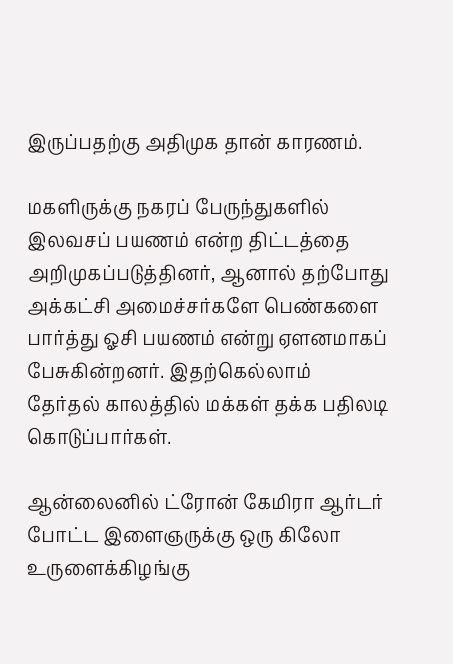இருப்பதற்கு அதிமுக தான் காரணம்.

மகளிருக்கு நகரப் பேருந்துகளில் இலவசப் பயணம் என்ற திட்டத்தை அறிமுகப்படுத்தினர், ஆனால் தற்போது அக்கட்சி அமைச்சர்களே பெண்களை பார்த்து ஓசி பயணம் என்று ஏளனமாகப் பேசுகின்றனர். இதற்கெல்லாம் தேர்தல் காலத்தில் மக்கள் தக்க பதிலடி கொடுப்பார்கள்.

ஆன்லைனில் ட்ரோன் கேமிரா ஆர்டர் போட்ட இளைஞருக்கு ஒரு கிலோ உருளைக்கிழங்கு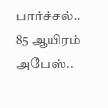பார்ச்சல்.. 85 ஆயிரம் அபேஸ்..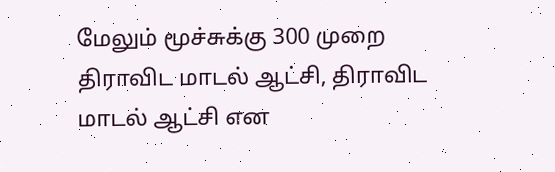மேலும் மூச்சுக்கு 300 முறை திராவிட மாடல் ஆட்சி, திராவிட மாடல் ஆட்சி என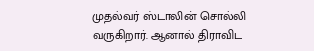முதல்வர் ஸ்டாலின் சொல்லி வருகிறார். ஆனால் திராவிட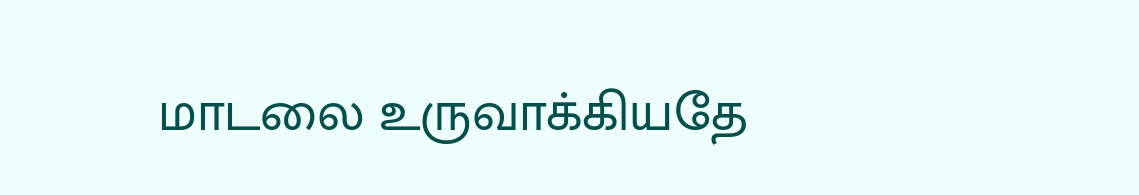மாடலை உருவாக்கியதே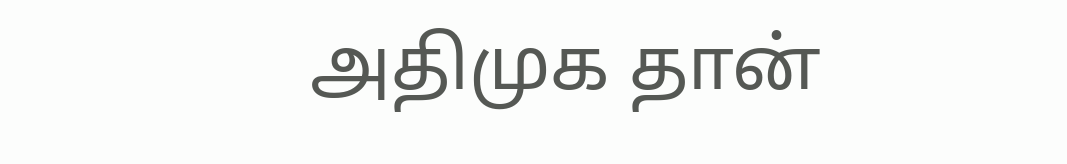அதிமுக தான்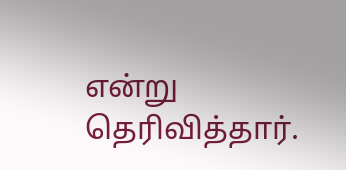என்று தெரிவித்தார்.